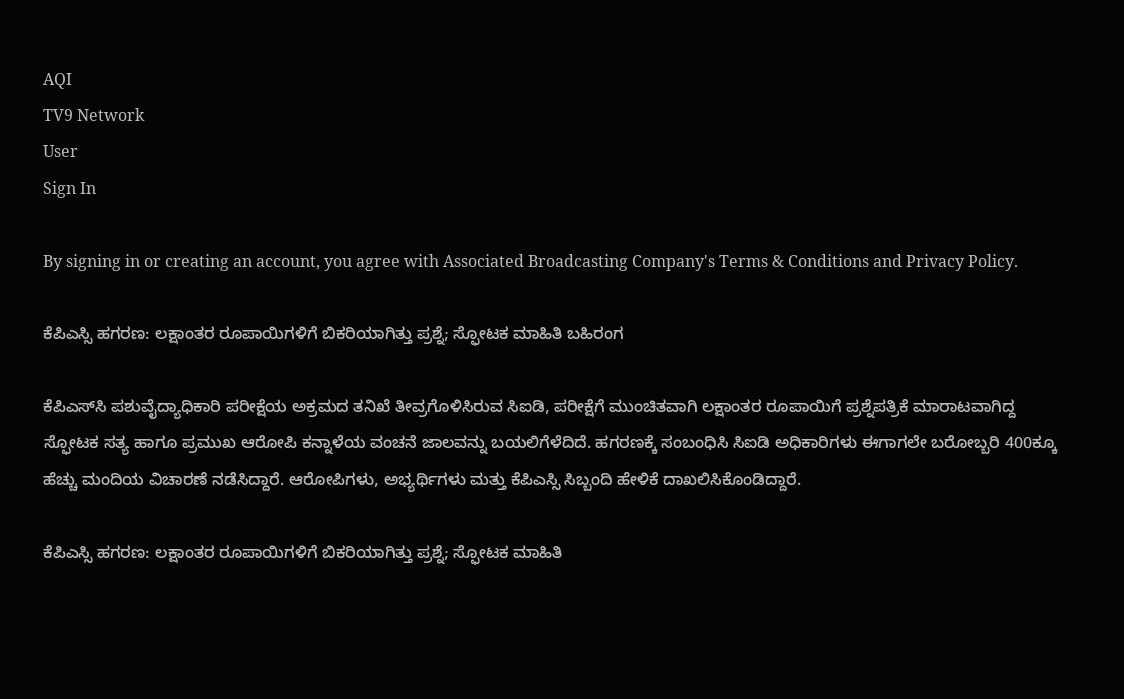AQI
TV9 Network
User
Sign In

By signing in or creating an account, you agree with Associated Broadcasting Company's Terms & Conditions and Privacy Policy.

ಕೆಪಿಎಸ್ಸಿ ಹಗರಣ: ಲಕ್ಷಾಂತರ ರೂಪಾಯಿಗಳಿಗೆ ಬಿಕರಿಯಾಗಿತ್ತು ಪ್ರಶ್ನೆ; ಸ್ಫೋಟಕ ಮಾಹಿತಿ ಬಹಿರಂಗ

ಕೆಪಿಎಸ್‍ಸಿ ಪಶುವೈದ್ಯಾಧಿಕಾರಿ ಪರೀಕ್ಷೆಯ ಅಕ್ರಮದ ತನಿಖೆ ತೀವ್ರಗೊಳಿಸಿರುವ ಸಿಐಡಿ, ಪರೀಕ್ಷೆಗೆ ಮುಂಚಿತವಾಗಿ ಲಕ್ಷಾಂತರ ರೂಪಾಯಿಗೆ ಪ್ರಶ್ನೆಪತ್ರಿಕೆ ಮಾರಾಟವಾಗಿದ್ದ ಸ್ಫೋಟಕ ಸತ್ಯ ಹಾಗೂ ಪ್ರಮುಖ ಆರೋಪಿ ಕನ್ನಾಳೆಯ ವಂಚನೆ ಜಾಲವನ್ನು ಬಯಲಿಗೆಳೆದಿದೆ. ಹಗರಣಕ್ಕೆ ಸಂಬಂಧಿಸಿ ಸಿಐಡಿ ಅಧಿಕಾರಿಗಳು ಈಗಾಗಲೇ ಬರೋಬ್ಬರಿ 400ಕ್ಕೂ ಹೆಚ್ಚು ಮಂದಿಯ ವಿಚಾರಣೆ ನಡೆಸಿದ್ದಾರೆ. ಆರೋಪಿಗಳು, ಅಭ್ಯರ್ಥಿಗಳು ಮತ್ತು ಕೆಪಿಎಸ್ಸಿ ಸಿಬ್ಬಂದಿ ಹೇಳಿಕೆ ದಾಖಲಿಸಿಕೊಂಡಿದ್ದಾರೆ.

ಕೆಪಿಎಸ್ಸಿ ಹಗರಣ: ಲಕ್ಷಾಂತರ ರೂಪಾಯಿಗಳಿಗೆ ಬಿಕರಿಯಾಗಿತ್ತು ಪ್ರಶ್ನೆ; ಸ್ಫೋಟಕ ಮಾಹಿತಿ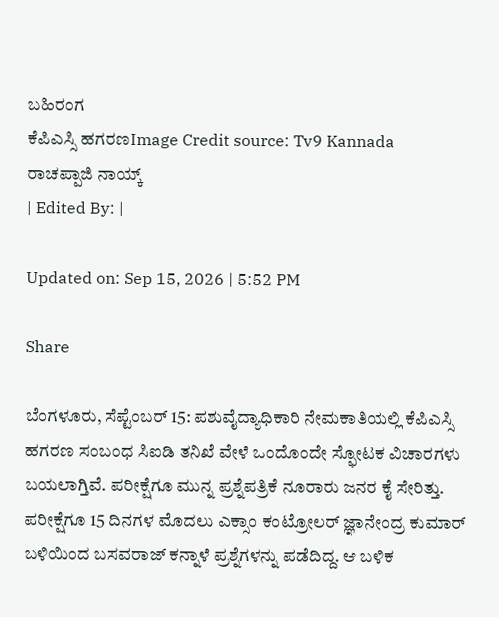ಬಹಿರಂಗ
ಕೆಪಿಎಸ್ಸಿ ಹಗರಣImage Credit source: Tv9 Kannada
ರಾಚಪ್ಪಾಜಿ ನಾಯ್ಕ್
| Edited By: |

Updated on: Sep 15, 2026 | 5:52 PM

Share

ಬೆಂಗಳೂರು, ಸೆಪ್ಟೆಂಬರ್ 15: ಪಶುವೈದ್ಯಾಧಿಕಾರಿ ನೇಮಕಾತಿಯಲ್ಲಿ ಕೆಪಿಎಸ್ಸಿ ಹಗರಣ ಸಂಬಂಧ ಸಿಐಡಿ ತನಿಖೆ ವೇಳೆ ಒಂದೊಂದೇ ಸ್ಫೋಟಕ ವಿಚಾರಗಳು ಬಯಲಾಗ್ತಿವೆ. ಪರೀಕ್ಷೆಗೂ ಮುನ್ನ ಪ್ರಶ್ನೆಪತ್ರಿಕೆ ನೂರಾರು ಜನರ ಕೈ ಸೇರಿತ್ತು. ಪರೀಕ್ಷೆಗೂ 15 ದಿನಗಳ ಮೊದಲು ಎಕ್ಸಾಂ ಕಂಟ್ರೋಲರ್ ಜ್ಞಾನೇಂದ್ರ ಕುಮಾರ್ ಬಳಿಯಿಂದ ಬಸವರಾಜ್ ಕನ್ನಾಳೆ ಪ್ರಶ್ನೆಗಳನ್ನು ಪಡೆದಿದ್ದ. ಆ ಬಳಿಕ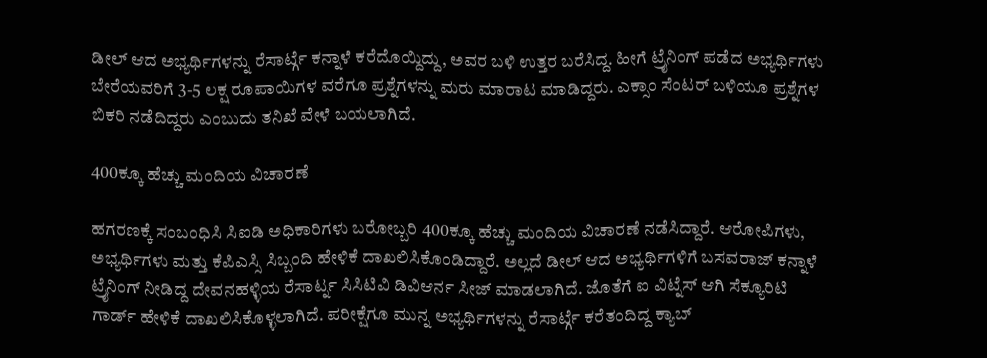ಡೀಲ್ ಆದ ಅಭ್ಯರ್ಥಿಗಳನ್ನು ರೆಸಾರ್ಟ್ಗೆ ಕನ್ನಾಳೆ ಕರೆದೊಯ್ದಿದ್ದು, ಅವರ ಬಳಿ ಉತ್ತರ ಬರೆಸಿದ್ದ. ಹೀಗೆ ಟ್ರೈನಿಂಗ್ ಪಡೆದ ಅಭ್ಯರ್ಥಿಗಳು ಬೇರೆಯವರಿಗೆ 3-5 ಲಕ್ಷ ರೂಪಾಯಿಗಳ ವರೆಗೂ ಪ್ರಶ್ನೆಗಳನ್ನು ಮರು ಮಾರಾಟ ಮಾಡಿದ್ದರು. ಎಕ್ಸಾಂ ಸೆಂಟರ್ ಬಳಿಯೂ ಪ್ರಶ್ನೆಗಳ ಬಿಕರಿ ನಡೆದಿದ್ದರು ಎಂಬುದು ತನಿಖೆ ವೇಳೆ ಬಯಲಾಗಿದೆ.

400ಕ್ಕೂ ಹೆಚ್ಚು ಮಂದಿಯ ವಿಚಾರಣೆ

ಹಗರಣಕ್ಕೆ ಸಂಬಂಧಿಸಿ ಸಿಐಡಿ ಅಧಿಕಾರಿಗಳು ಬರೋಬ್ಬರಿ 400ಕ್ಕೂ ಹೆಚ್ಚು ಮಂದಿಯ ವಿಚಾರಣೆ ನಡೆಸಿದ್ದಾರೆ. ಆರೋಪಿಗಳು, ಅಭ್ಯರ್ಥಿಗಳು ಮತ್ತು ಕೆಪಿಎಸ್ಸಿ ಸಿಬ್ಬಂದಿ ಹೇಳಿಕೆ ದಾಖಲಿಸಿಕೊಂಡಿದ್ದಾರೆ. ಅಲ್ಲದೆ ಡೀಲ್ ಆದ ಅಭ್ಯರ್ಥಿಗಳಿಗೆ ಬಸವರಾಜ್ ಕನ್ನಾಳೆ ಟ್ರೈನಿಂಗ್ ನೀಡಿದ್ದ ದೇವನಹಳ್ಳಿಯ ರೆಸಾರ್ಟ್ನ ಸಿಸಿಟಿವಿ ಡಿವಿಆರ್ನ ಸೀಜ್ ಮಾಡಲಾಗಿದೆ. ಜೊತೆಗೆ ಐ ವಿಟ್ನೆಸ್ ಆಗಿ ಸೆಕ್ಯೂರಿಟಿ ಗಾರ್ಡ್ ಹೇಳಿಕೆ ದಾಖಲಿಸಿಕೊಳ್ಳಲಾಗಿದೆ. ಪರೀಕ್ಷೆಗೂ ಮುನ್ನ ಅಭ್ಯರ್ಥಿಗಳನ್ನು ರೆಸಾರ್ಟ್ಗೆ ಕರೆತಂದಿದ್ದ ಕ್ಯಾಬ್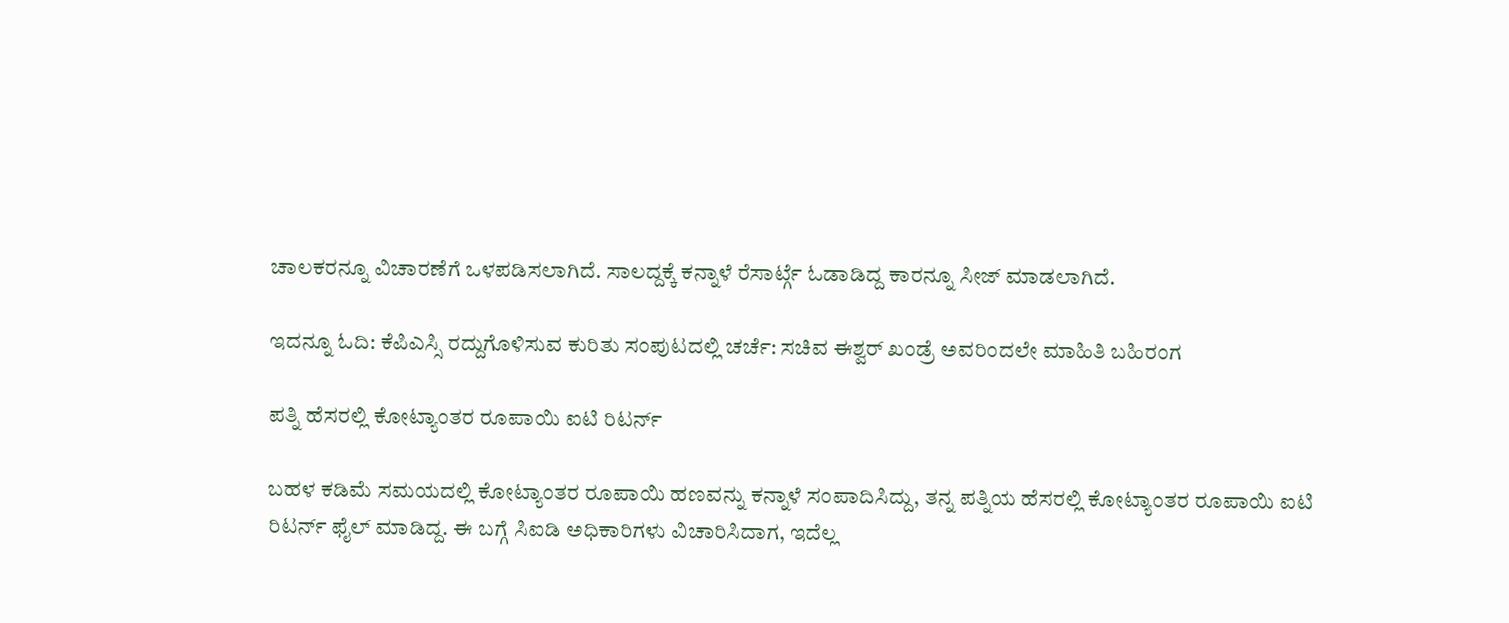ಚಾಲಕರನ್ನೂ ವಿಚಾರಣೆಗೆ ಒಳಪಡಿಸಲಾಗಿದೆ. ಸಾಲದ್ದಕ್ಕೆ ಕನ್ನಾಳೆ ರೆಸಾರ್ಟ್ಗೆ ಓಡಾಡಿದ್ದ ಕಾರನ್ನೂ ಸೀಜ್ ಮಾಡಲಾಗಿದೆ.

ಇದನ್ನೂ ಓದಿ: ಕೆಪಿಎಸ್ಸಿ ರದ್ದುಗೊಳಿಸುವ ಕುರಿತು ಸಂಪುಟದಲ್ಲಿ ಚರ್ಚೆ: ಸಚಿವ ಈಶ್ವರ್ ಖಂಡ್ರೆ ಅವರಿಂದಲೇ ಮಾಹಿತಿ ಬಹಿರಂಗ

ಪತ್ನಿ ಹೆಸರಲ್ಲಿ ಕೋಟ್ಯಾಂತರ ರೂಪಾಯಿ ಐಟಿ ರಿಟರ್ನ್

ಬಹಳ ಕಡಿಮೆ ಸಮಯದಲ್ಲಿ ಕೋಟ್ಯಾಂತರ ರೂಪಾಯಿ ಹಣವನ್ನು ಕನ್ನಾಳೆ ಸಂಪಾದಿಸಿದ್ದು, ತನ್ನ ಪತ್ನಿಯ ಹೆಸರಲ್ಲಿ ಕೋಟ್ಯಾಂತರ ರೂಪಾಯಿ ಐಟಿ ರಿಟರ್ನ್ ಫೈಲ್ ಮಾಡಿದ್ದ. ಈ ಬಗ್ಗೆ ಸಿಐಡಿ ಅಧಿಕಾರಿಗಳು ವಿಚಾರಿಸಿದಾಗ, ಇದೆಲ್ಲ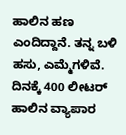ಹಾಲಿನ ಹಣ ಎಂದಿದ್ದಾನೆ. ತನ್ನ ಬಳಿ ಹಸು, ಎಮ್ಮೆಗಳಿವೆ. ದಿನಕ್ಕೆ 400 ಲೀಟರ್ ಹಾಲಿನ ವ್ಯಾಪಾರ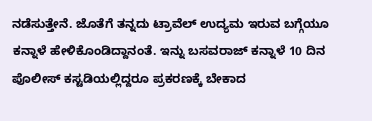ನಡೆಸುತ್ತೇನೆ. ಜೊತೆಗೆ ತನ್ನದು ಟ್ರಾವೆಲ್ ಉದ್ಯಮ ಇರುವ ಬಗ್ಗೆಯೂ ಕನ್ನಾಳೆ ಹೇಳಿಕೊಂಡಿದ್ದಾನಂತೆ. ಇನ್ನು ಬಸವರಾಜ್ ಕನ್ನಾಳೆ 10 ದಿನ ಪೊಲೀಸ್ ಕಸ್ಟಡಿಯಲ್ಲಿದ್ದರೂ ಪ್ರಕರಣಕ್ಕೆ ಬೇಕಾದ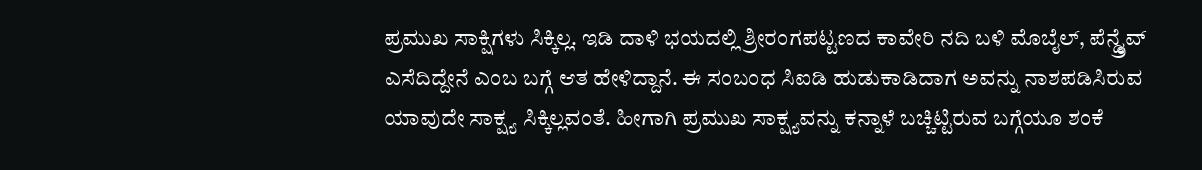ಪ್ರಮುಖ ಸಾಕ್ಷಿಗಳು ಸಿಕ್ಕಿಲ್ಲ. ಇಡಿ ದಾಳಿ ಭಯದಲ್ಲಿ ಶ್ರೀರಂಗಪಟ್ಟಣದ ಕಾವೇರಿ ನದಿ ಬಳಿ ಮೊಬೈಲ್, ಪೆನ್ಡ್ರೈವ್ ಎಸೆದಿದ್ದೇನೆ ಎಂಬ ಬಗ್ಗೆ ಆತ ಹೇಳಿದ್ದಾನೆ. ಈ ಸಂಬಂಧ ಸಿಐಡಿ ಹುಡುಕಾಡಿದಾಗ ಅವನ್ನು ನಾಶಪಡಿಸಿರುವ ಯಾವುದೇ ಸಾಕ್ಷ್ಯ ಸಿಕ್ಕಿಲ್ಲವಂತೆ. ಹೀಗಾಗಿ ಪ್ರಮುಖ ಸಾಕ್ಷ್ಯವನ್ನು ಕನ್ನಾಳೆ ಬಚ್ಚಿಟ್ಟಿರುವ ಬಗ್ಗೆಯೂ ಶಂಕೆ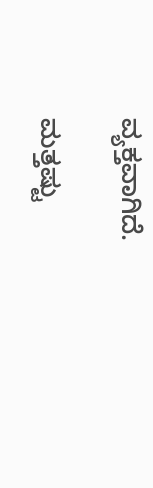ವ್ಯಕ್ತವಾಗಿದೆ.

ಮತ್ತಷ್ಟು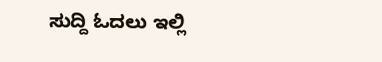ಸುದ್ದಿ ಓದಲು ಇಲ್ಲಿ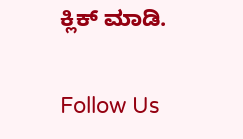ಕ್ಲಿಕ್ ಮಾಡಿ.

Follow Us